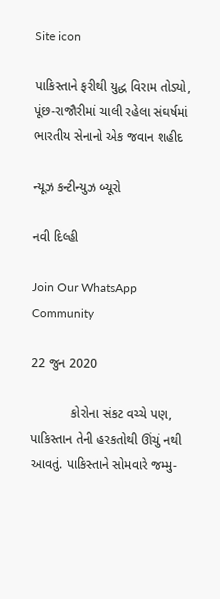Site icon

પાકિસ્તાને ફરીથી યુદ્ધ વિરામ તોડ્યો, પૂંછ-રાજૌરીમાં ચાલી રહેલા સંઘર્ષમાં ભારતીય સેનાનો એક જવાન શહીદ

ન્યૂઝ કન્ટીન્યુઝ બ્યૂરો

નવી દિલ્હી

Join Our WhatsApp Community

22 જુન 2020

           કોરોના સંકટ વચ્ચે પણ, પાકિસ્તાન તેની હરકતોથી ઊંચું નથી આવતું. પાકિસ્તાને સોમવારે જમ્મુ-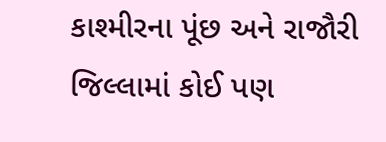કાશ્મીરના પૂંછ અને રાજૌરી જિલ્લામાં કોઈ પણ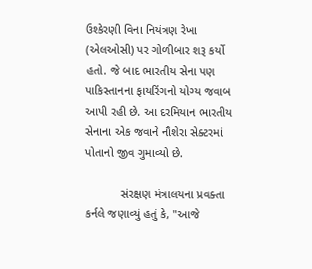ઉશ્કેરણી વિના નિયંત્રણ રેખા (એલઓસી) પર ગોળીબાર શરૂ કર્યો હતો. જે બાદ ભારતીય સેના પણ પાકિસ્તાનના ફાયરિંગનો યોગ્ય જવાબ આપી રહી છે. આ દરમિયાન ભારતીય સેનાના એક જવાને નૌશેરા સેક્ટરમાં પોતાનો જીવ ગુમાવ્યો છે.

           સંરક્ષણ મંત્રાલયના પ્રવક્તા કર્નલે જણાવ્યું હતું કે, "આજે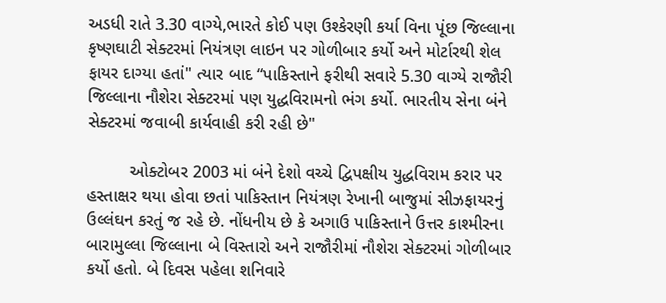અડધી રાતે 3.30 વાગ્યે,ભારતે કોઈ પણ ઉશ્કેરણી કર્યા વિના પૂંછ જિલ્લાના કૃષ્ણઘાટી સેક્ટરમાં નિયંત્રણ લાઇન પર ગોળીબાર કર્યો અને મોર્ટારથી શેલ ફાયર દાગ્યા હતાં" ત્યાર બાદ “પાકિસ્તાને ફરીથી સવારે 5.30 વાગ્યે રાજૌરી જિલ્લાના નૌશેરા સેક્ટરમાં પણ યુદ્ધવિરામનો ભંગ કર્યો. ભારતીય સેના બંને સેક્ટરમાં જવાબી કાર્યવાહી કરી રહી છે"

         ઓક્ટોબર 2003 માં બંને દેશો વચ્ચે દ્વિપક્ષીય યુદ્ધવિરામ કરાર પર હસ્તાક્ષર થયા હોવા છતાં પાકિસ્તાન નિયંત્રણ રેખાની બાજુમાં સીઝફાયરનું ઉલ્લંઘન કરતું જ રહે છે. નોંધનીય છે કે અગાઉ પાકિસ્તાને ઉત્તર કાશ્મીરના બારામુલ્લા જિલ્લાના બે વિસ્તારો અને રાજૌરીમાં નૌશેરા સેક્ટરમાં ગોળીબાર કર્યો હતો. બે દિવસ પહેલા શનિવારે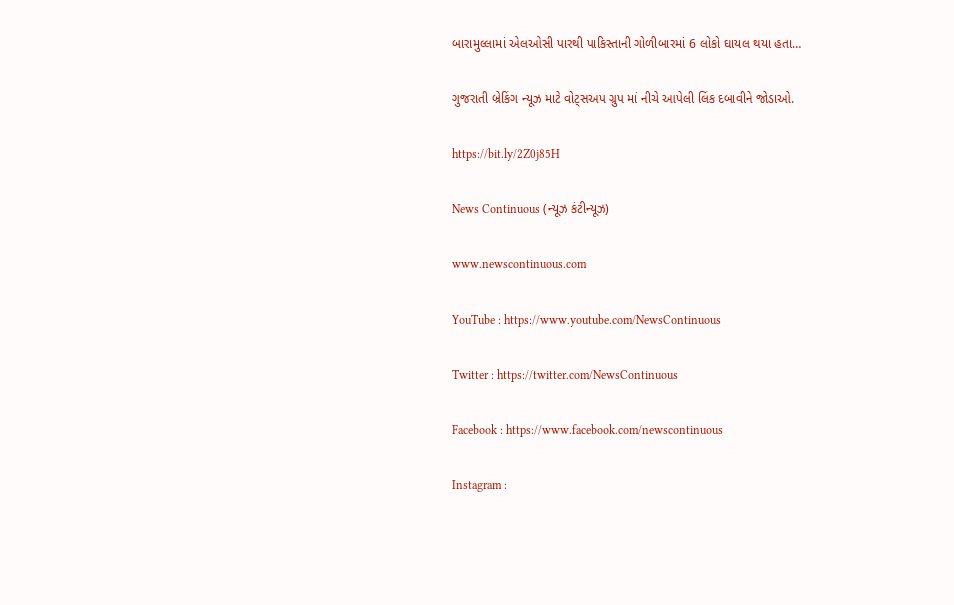બારામુલ્લામાં એલઓસી પારથી પાકિસ્તાની ગોળીબારમાં 6 લોકો ઘાયલ થયા હતા…

ગુજરાતી બ્રેકિંગ ન્યૂઝ માટે વોટ્સઅપ ગ્રુપ માં નીચે આપેલી લિંક દબાવીને જોડાઓ.

https://bit.ly/2Z0j85H

News Continuous (ન્યૂઝ કંટીન્યૂઝ)

www.newscontinuous.com

YouTube : https://www.youtube.com/NewsContinuous

Twitter : https://twitter.com/NewsContinuous

Facebook : https://www.facebook.com/newscontinuous

Instagram :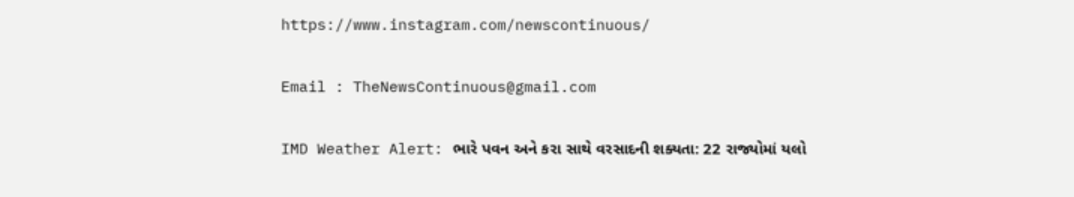https://www.instagram.com/newscontinuous/

Email : TheNewsContinuous@gmail.com

IMD Weather Alert: ભારે પવન અને કરા સાથે વરસાદની શક્યતા: 22 રાજ્યોમાં યલો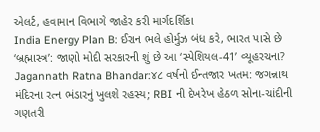એલર્ટ, હવામાન વિભાગે જાહેર કરી માર્ગદર્શિકા
India Energy Plan B: ઈરાન ભલે હોર્મુઝ બંધ કરે, ભારત પાસે છે ‘બ્રહ્માસ્ત્ર’: જાણો મોદી સરકારની શું છે આ ‘સ્પેશિયલ-41’ વ્યૂહરચના?
Jagannath Ratna Bhandar:૪૮ વર્ષનો ઈન્તજાર ખતમ: જગન્નાથ મંદિરના રત્ન ભંડારનું ખુલશે રહસ્ય; RBI ની દેખરેખ હેઠળ સોના-ચાંદીની ગણતરી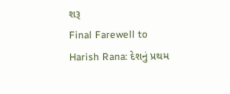શરૂ
Final Farewell to Harish Rana: દેશનું પ્રથમ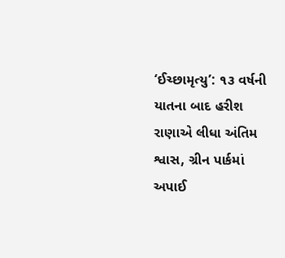‘ઈચ્છામૃત્યુ’: ૧૩ વર્ષની યાતના બાદ હરીશ રાણાએ લીધા અંતિમ શ્વાસ, ગ્રીન પાર્કમાં અપાઈ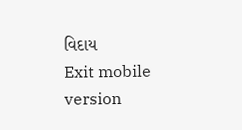વિદાય
Exit mobile version